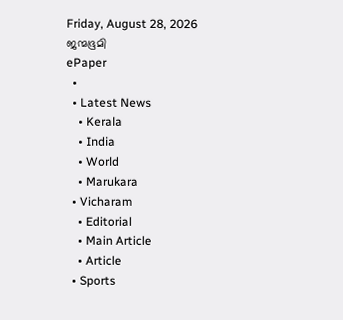Friday, August 28, 2026
ജന്മഭൂമി
ePaper
  •
  • Latest News
    • Kerala
    • India
    • World
    • Marukara
  • Vicharam
    • Editorial
    • Main Article
    • Article
  • Sports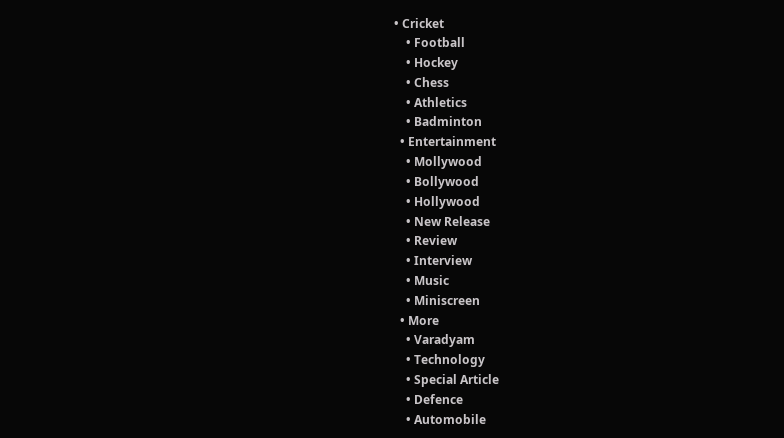• Cricket
    • Football
    • Hockey
    • Chess
    • Athletics
    • Badminton
  • Entertainment
    • Mollywood
    • Bollywood
    • Hollywood
    • New Release
    • Review
    • Interview
    • Music
    • Miniscreen
  • More
    • Varadyam
    • Technology
    • Special Article
    • Defence
    • Automobile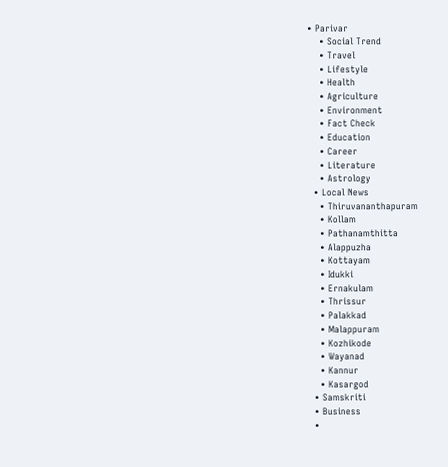• Parivar
    • Social Trend
    • Travel
    • Lifestyle
    • Health
    • Agriculture
    • Environment
    • Fact Check
    • Education
    • Career
    • Literature
    • Astrology
  • Local News
    • Thiruvananthapuram
    • Kollam
    • Pathanamthitta
    • Alappuzha
    • Kottayam
    • Idukki
    • Ernakulam
    • Thrissur
    • Palakkad
    • Malappuram
    • Kozhikode
    • Wayanad
    • Kannur
    • Kasargod
  • Samskriti
  • Business
  •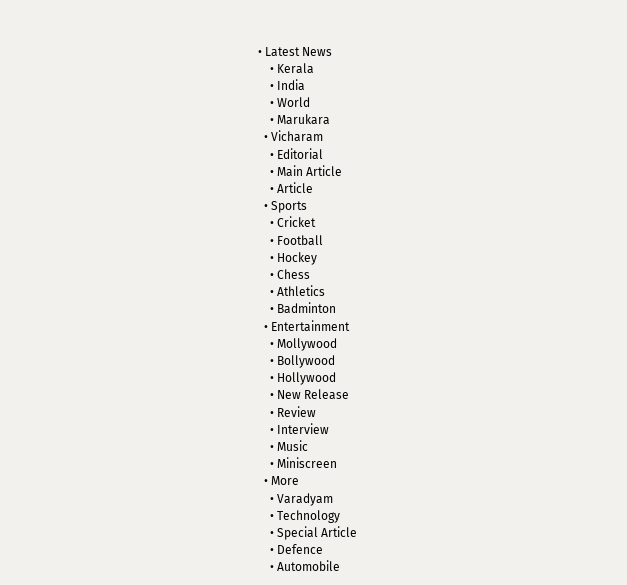• Latest News
    • Kerala
    • India
    • World
    • Marukara
  • Vicharam
    • Editorial
    • Main Article
    • Article
  • Sports
    • Cricket
    • Football
    • Hockey
    • Chess
    • Athletics
    • Badminton
  • Entertainment
    • Mollywood
    • Bollywood
    • Hollywood
    • New Release
    • Review
    • Interview
    • Music
    • Miniscreen
  • More
    • Varadyam
    • Technology
    • Special Article
    • Defence
    • Automobile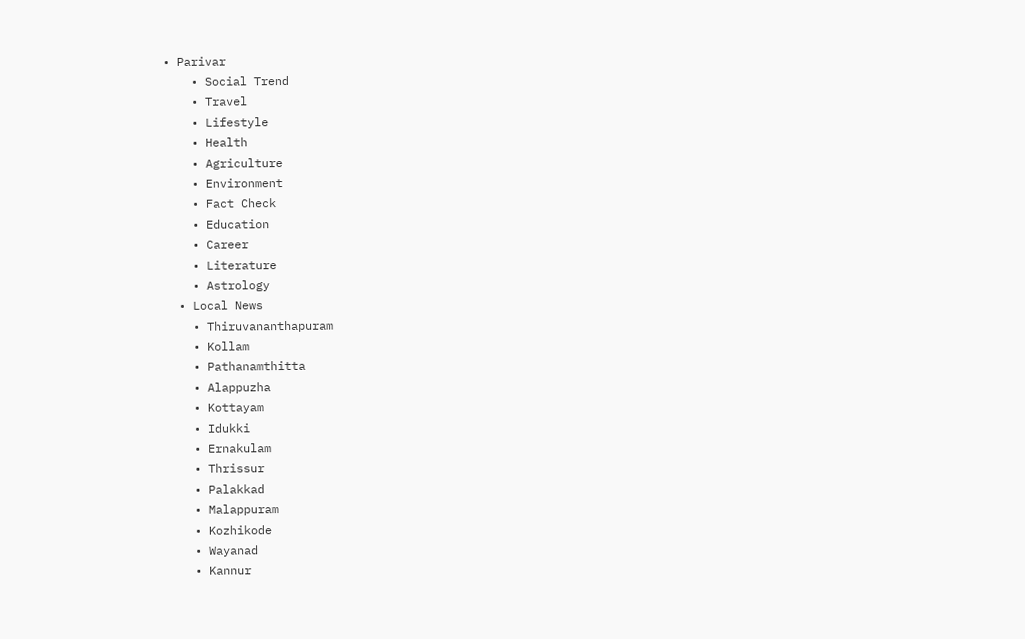• Parivar
    • Social Trend
    • Travel
    • Lifestyle
    • Health
    • Agriculture
    • Environment
    • Fact Check
    • Education
    • Career
    • Literature
    • Astrology
  • Local News
    • Thiruvananthapuram
    • Kollam
    • Pathanamthitta
    • Alappuzha
    • Kottayam
    • Idukki
    • Ernakulam
    • Thrissur
    • Palakkad
    • Malappuram
    • Kozhikode
    • Wayanad
    • Kannur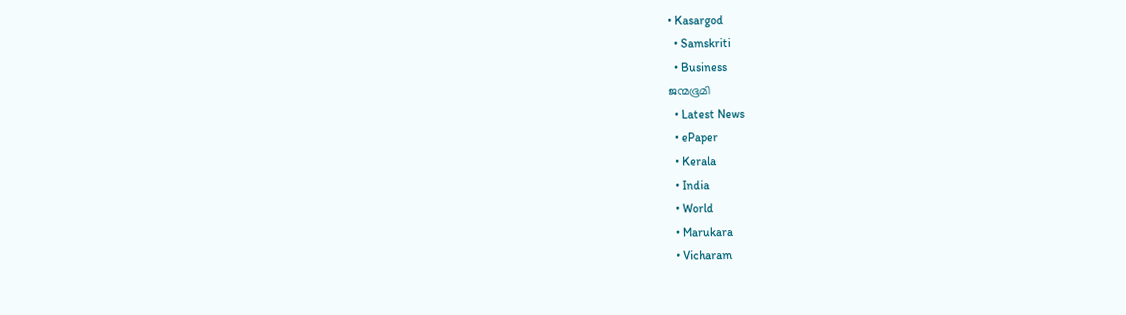• Kasargod
  • Samskriti
  • Business
ജന്മഭൂമി
  • Latest News
  • ePaper
  • Kerala
  • India
  • World
  • Marukara
  • Vicharam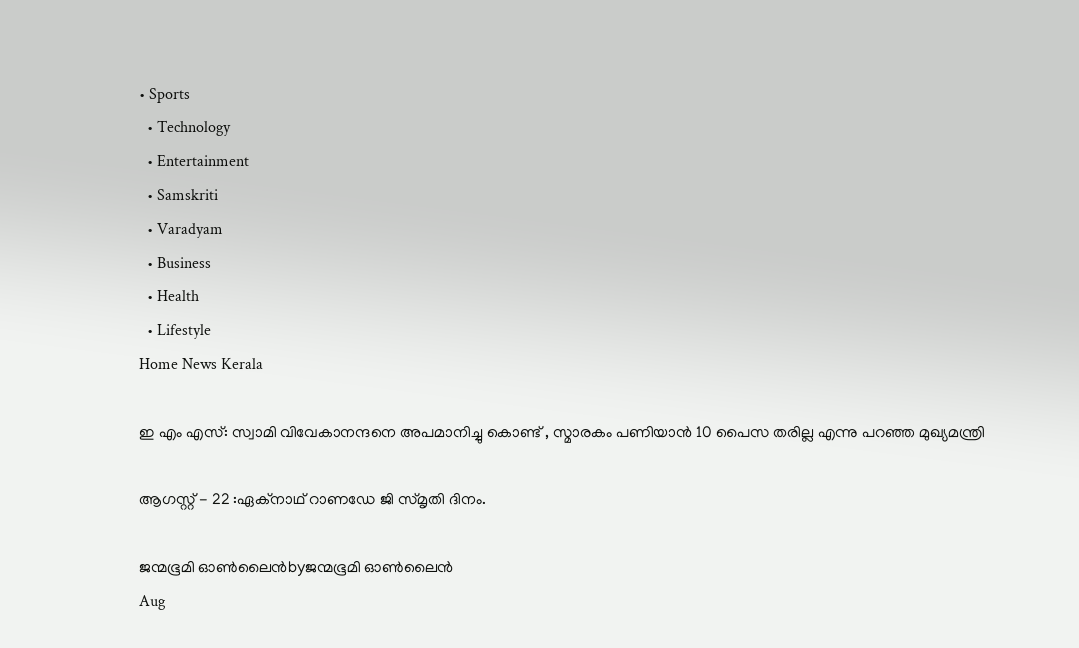• Sports
  • Technology
  • Entertainment
  • Samskriti
  • Varadyam
  • Business
  • Health
  • Lifestyle
Home News Kerala

ഇ എം എസ്‌: സ്വാമി വിവേകാനന്ദനെ അപമാനിച്ചു കൊണ്ട് , സ്മാരകം പണിയാൻ 10 പൈസ തരില്ല എന്നു പറഞ്ഞ മുഖ്യമന്ത്രി

ആഗസ്റ്റ് - 22 :ഏക്നാഥ് റാണഡേ ജി സ്‌മൃതി ദിനം.

ജന്മഭൂമി ഓണ്‍ലൈന്‍byജന്മഭൂമി ഓണ്‍ലൈന്‍
Aug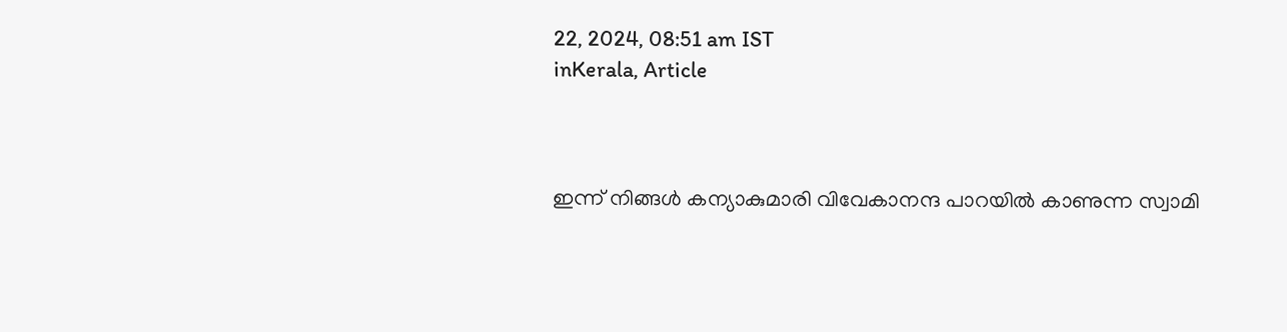22, 2024, 08:51 am IST
inKerala, Article



ഇന്ന് നിങ്ങൾ കന്യാകുമാരി വിവേകാനന്ദ പാറയിൽ കാണുന്ന സ്വാമി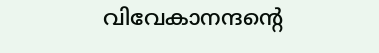വിവേകാനന്ദന്റെ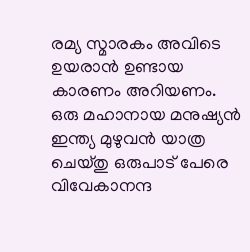രമ്യ സ്മാരകം അവിടെ ഉയരാൻ ഉണ്ടായ കാരണം അറിയണം.
ഒരു മഹാനായ മനുഷ്യൻ ഇന്ത്യ മുഴുവൻ യാത്ര ചെയ്തു ഒരുപാട് പേരെ വിവേകാനന്ദ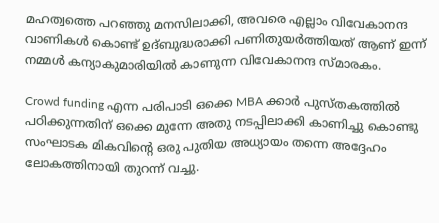മഹത്വത്തെ പറഞ്ഞു മനസിലാക്കി, അവരെ എല്ലാം വിവേകാനന്ദ വാണികൾ കൊണ്ട് ഉദ്ബുദ്ധരാക്കി പണിതുയർത്തിയത് ആണ് ഇന്ന് നമ്മൾ കന്യാകുമാരിയിൽ കാണുന്ന വിവേകാനന്ദ സ്മാരകം.

Crowd funding എന്ന പരിപാടി ഒക്കെ MBA ക്കാർ പുസ്തകത്തിൽ പഠിക്കുന്നതിന് ഒക്കെ മുന്നേ അതു നടപ്പിലാക്കി കാണിച്ചു കൊണ്ടു സംഘാടക മികവിന്റെ ഒരു പുതിയ അധ്യായം തന്നെ അദ്ദേഹം ലോകത്തിനായി തുറന്ന് വച്ചു.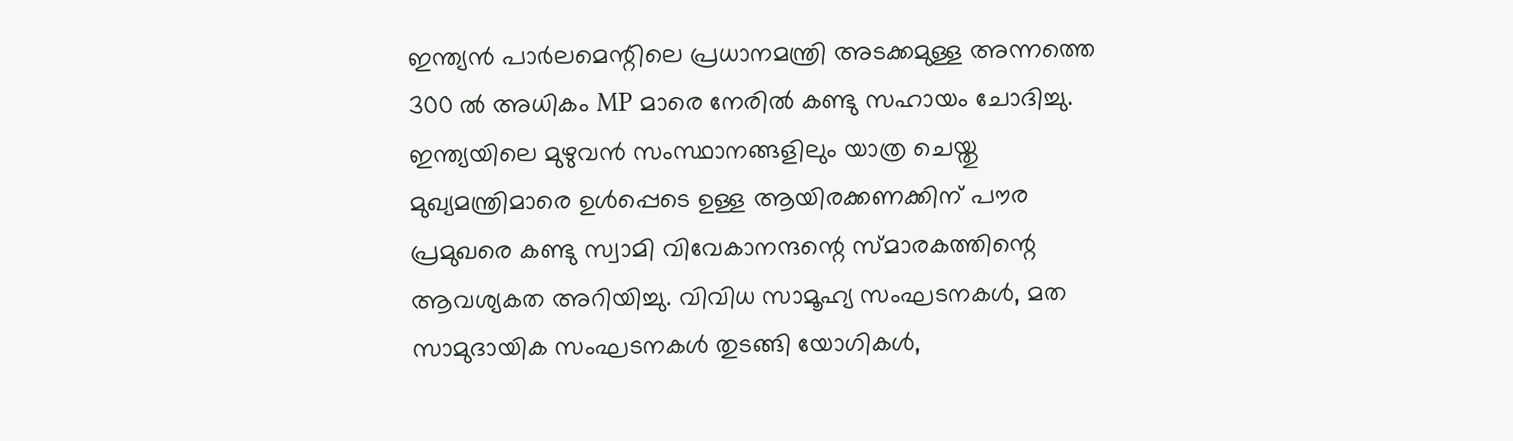ഇന്ത്യൻ പാർലമെന്റിലെ പ്രധാനമന്ത്രി അടക്കമുള്ള അന്നത്തെ 300 ൽ അധികം MP മാരെ നേരിൽ കണ്ടു സഹായം ചോദിച്ചു. ഇന്ത്യയിലെ മുഴുവൻ സംസ്ഥാനങ്ങളിലും യാത്ര ചെയ്തു മുഖ്യമന്ത്രിമാരെ ഉൾപ്പെടെ ഉള്ള ആയിരക്കണക്കിന് പൗര പ്രമുഖരെ കണ്ടു സ്വാമി വിവേകാനന്ദന്റെ സ്മാരകത്തിന്റെ ആവശ്യകത അറിയിച്ചു. വിവിധ സാമൂഹ്യ സംഘടനകൾ, മത സാമുദായിക സംഘടനകൾ തുടങ്ങി യോഗികൾ,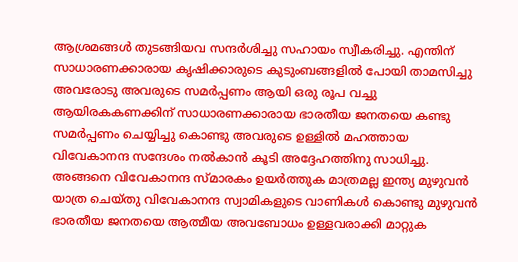ആശ്രമങ്ങൾ തുടങ്ങിയവ സന്ദർശിച്ചു സഹായം സ്വീകരിച്ചു. എന്തിന് സാധാരണക്കാരായ കൃഷിക്കാരുടെ കുടുംബങ്ങളിൽ പോയി താമസിച്ചു അവരോടു അവരുടെ സമർപ്പണം ആയി ഒരു രൂപ വച്ചു ആയിരകകണക്കിന് സാധാരണക്കാരായ ഭാരതീയ ജനതയെ കണ്ടു സമർപ്പണം ചെയ്യിച്ചു കൊണ്ടു അവരുടെ ഉള്ളിൽ മഹത്തായ വിവേകാനന്ദ സന്ദേശം നൽകാൻ കൂടി അദ്ദേഹത്തിനു സാധിച്ചു. അങ്ങനെ വിവേകാനന്ദ സ്മാരകം ഉയർത്തുക മാത്രമല്ല ഇന്ത്യ മുഴുവൻ യാത്ര ചെയ്തു വിവേകാനന്ദ സ്വാമികളുടെ വാണികൾ കൊണ്ടു മുഴുവൻ ഭാരതീയ ജനതയെ ആത്മീയ അവബോധം ഉള്ളവരാക്കി മാറ്റുക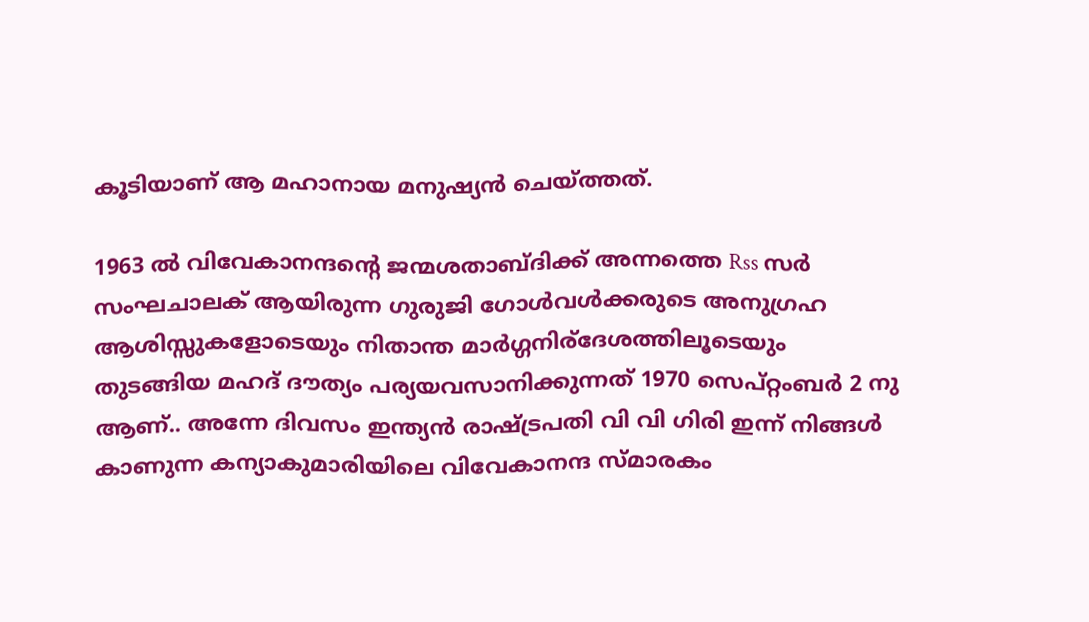കൂടിയാണ് ആ മഹാനായ മനുഷ്യൻ ചെയ്‌ത്തത്.

1963 ൽ വിവേകാനന്ദന്റെ ജന്മശതാബ്ദിക്ക് അന്നത്തെ Rss സർ സംഘചാലക് ആയിരുന്ന ഗുരുജി ഗോൾവൾക്കരുടെ അനുഗ്രഹ ആശിസ്സുകളോടെയും നിതാന്ത മാർഗ്ഗനിര്ദേശത്തിലൂടെയും തുടങ്ങിയ മഹദ് ദൗത്യം പര്യയവസാനിക്കുന്നത് 1970 സെപ്റ്റംബർ 2 നു ആണ്.. അന്നേ ദിവസം ഇന്ത്യൻ രാഷ്‌ട്രപതി വി വി ഗിരി ഇന്ന് നിങ്ങൾ കാണുന്ന കന്യാകുമാരിയിലെ വിവേകാനന്ദ സ്‌മാരകം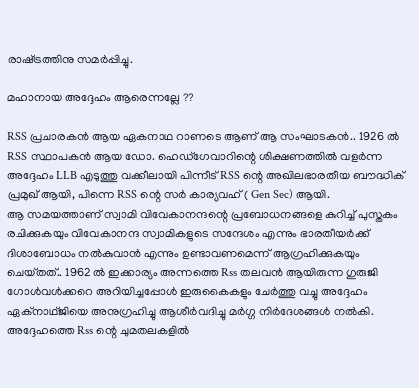രാഷ്‌ട്രത്തിനു സമർപ്പിച്ചു.

മഹാനായ അദ്ദേഹം ആരെന്നല്ലേ ??

RSS പ്രചാരകൻ ആയ ഏകനാഥ റാണടെ ആണ് ആ സംഘാടകൻ.. 1926 ൽ RSS സ്ഥാപകൻ ആയ ഡോ. ഹെഡ്ഗേവാറിന്റെ ശിക്ഷണത്തിൽ വളർന്ന അദ്ദേഹം LLB എടുത്തു വക്കീലായി പിന്നീട് RSS ന്റെ അഖിലഭാരതീയ ബൗദ്ധിക് പ്രമുഖ് ആയി, പിന്നെ RSS ന്റെ സർ കാര്യവഹ് ( Gen Sec) ആയി.
ആ സമയത്താണ് സ്വാമി വിവേകാനന്ദന്റെ പ്രബോധനങ്ങളെ കുറിച്ച് പുസ്തകം രചിക്കുകയും വിവേകാനന്ദ സ്വാമികളുടെ സന്ദേശം എന്നും ഭാരതീയർക്ക് ദിശാബോധം നൽകുവാൻ എന്നും ഉണ്ടാവണമെന്ന് ആഗ്രഹിക്കുകയും ചെയ്‌തത്‌.. 1962 ൽ ഇക്കാര്യം അന്നത്തെ Rss തലവൻ ആയിരുന്ന ഗുരുജി ഗോൾവൾക്കറെ അറിയിച്ചപ്പോൾ ഇരുകൈകളും ചേർത്തു വച്ചു അദ്ദേഹം ഏക്നാഥ്ജിയെ അനുഗ്രഹിച്ചു ആശീർവദിച്ചു മർഗ്ഗ നിർദേശങ്ങൾ നൽകി. അദ്ദേഹത്തെ Rss ന്റെ ചുമതലകളിൽ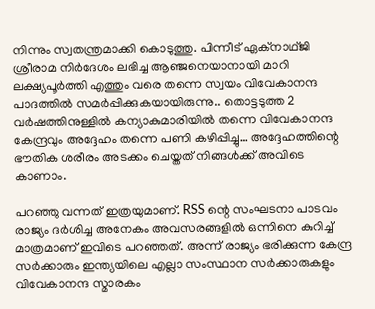നിന്നും സ്വതന്ത്രമാക്കി കൊടുത്തു. പിന്നീട് ഏക്നാഥ്ജി ശ്രീരാമ നിർദേശം ലഭിച്ച ആഞ്ജനെയാനായി മാറി ലക്ഷ്യപൂർത്തി എത്തും വരെ തന്നെ സ്വയം വിവേകാനന്ദ പാദത്തിൽ സമർപ്പിക്കുകയായിരുന്നു.. തൊട്ടടുത്ത 2 വർഷത്തിനുള്ളിൽ കന്യാകുമാരിയിൽ തന്നെ വിവേകാനന്ദ കേന്ദ്രവും അദ്ദേഹം തന്നെ പണി കഴിപ്പിച്ചു… അദ്ദേഹത്തിന്റെ ഭൗതിക ശരീരം അടക്കം ചെയ്തത് നിങ്ങൾക്ക് അവിടെ കാണാം.

പറഞ്ഞു വന്നത് ഇത്രയുമാണ്. RSS ന്റെ സംഘടനാ പാടവം രാജ്യം ദർശിച്ച അനേകം അവസരങ്ങളിൽ ഒന്നിനെ കുറിച്ച് മാത്രമാണ് ഇവിടെ പറഞ്ഞത്. അന്ന് രാജ്യം ഭരിക്കുന്ന കേന്ദ്ര സർക്കാരും ഇന്ത്യയിലെ എല്ലാ സംസ്ഥാന സർക്കാരുകളും വിവേകാനന്ദ സ്മാരകം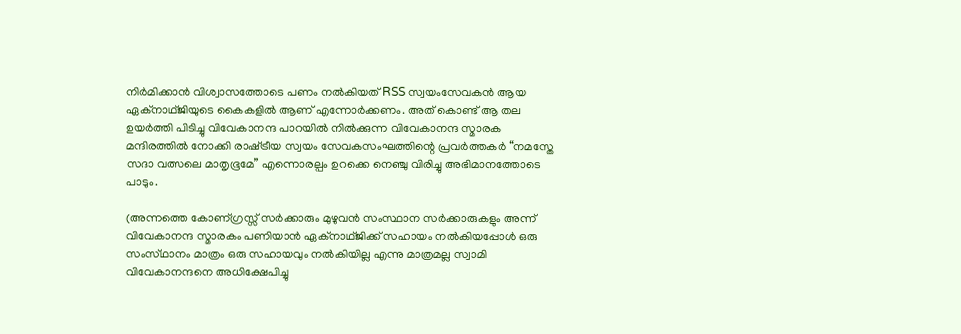നിർമിക്കാൻ വിശ്വാസത്തോടെ പണം നൽകിയത് RSS സ്വയംസേവകൻ ആയ ഏക്നാഥ്ജിയുടെ കൈകളിൽ ആണ് എന്നോർക്കണം. അത് കൊണ്ട് ആ തല ഉയർത്തി പിടിച്ചു വിവേകാനന്ദ പാറയിൽ നിൽക്കുന്ന വിവേകാനന്ദ സ്മാരക മന്ദിരത്തിൽ നോക്കി രാഷ്‌ട്രീയ സ്വയം സേവകസംഘത്തിന്റെ പ്രവർത്തകർ “നമസ്തേ സദാ വത്സലെ മാതൃഭൂമേ” എന്നൊരല്പം ഉറക്കെ നെഞ്ചു വിരിച്ചു അഭിമാനത്തോടെ പാടും.

(അന്നത്തെ കോണ്ഗ്രസ്സ് സർക്കാരും മുഴുവൻ സംസ്ഥാന സർക്കാരുകളും അന്ന് വിവേകാനന്ദ സ്മാരകം പണിയാൻ ഏക്നാഥ്ജിക്ക് സഹായം നൽകിയപ്പോൾ ഒരു സംസ്‌ഥാനം മാത്രം ഒരു സഹായവും നൽകിയില്ല എന്നു മാത്രമല്ല സ്വാമി വിവേകാനന്ദനെ അധിക്ഷേപിച്ചു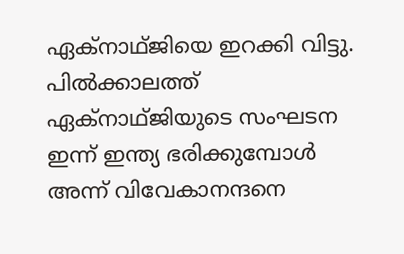ഏക്നാഥ്ജിയെ ഇറക്കി വിട്ടു. പിൽക്കാലത്ത് ഏക്നാഥ്ജിയുടെ സംഘടന ഇന്ന് ഇന്ത്യ ഭരിക്കുമ്പോൾ അന്ന് വിവേകാനന്ദനെ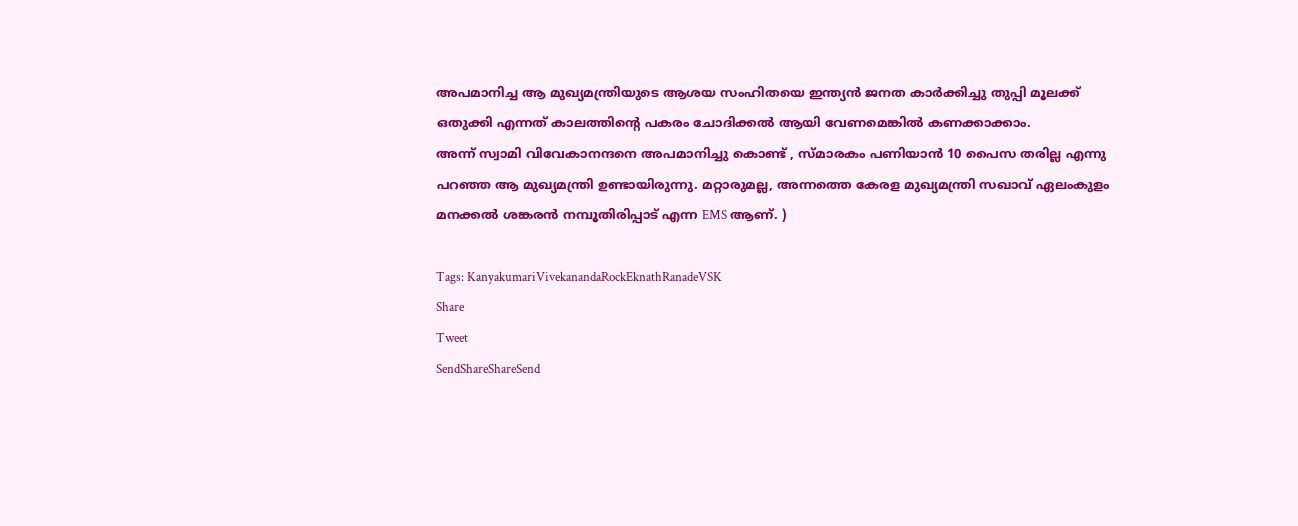അപമാനിച്ച ആ മുഖ്യമന്ത്രിയുടെ ആശയ സംഹിതയെ ഇന്ത്യൻ ജനത കാർക്കിച്ചു തുപ്പി മൂലക്ക് ഒതുക്കി എന്നത് കാലത്തിന്റെ പകരം ചോദിക്കൽ ആയി വേണമെങ്കിൽ കണക്കാക്കാം.
അന്ന് സ്വാമി വിവേകാനന്ദനെ അപമാനിച്ചു കൊണ്ട് , സ്മാരകം പണിയാൻ 10 പൈസ തരില്ല എന്നു പറഞ്ഞ ആ മുഖ്യമന്ത്രി ഉണ്ടായിരുന്നു. മറ്റാരുമല്ല, അന്നത്തെ കേരള മുഖ്യമന്ത്രി സഖാവ് ഏലംകുളം മനക്കൽ ശങ്കരൻ നമ്പൂതിരിപ്പാട് എന്ന EMS ആണ്. )

Tags: KanyakumariVivekanandaRockEknathRanadeVSK
Share
Tweet
SendShareShareSend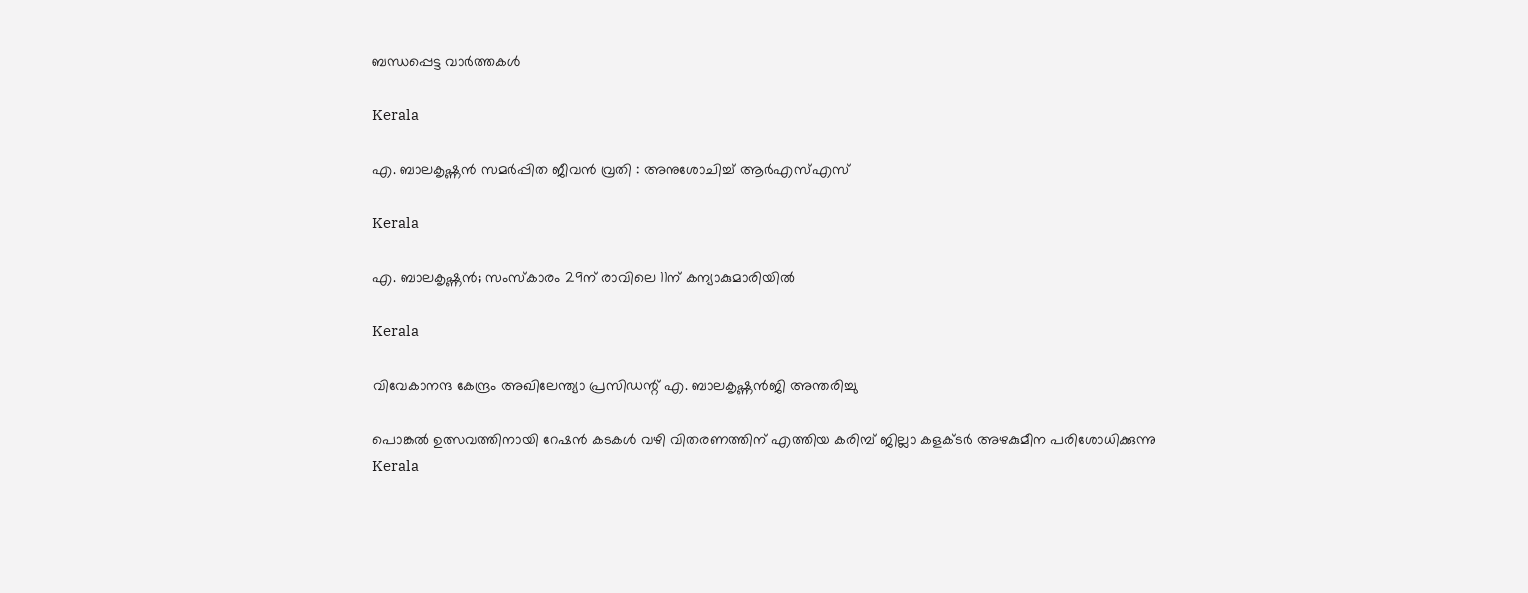ബന്ധപ്പെട്ട വാര്‍ത്തകള്‍

Kerala

എ. ബാലകൃഷ്ണൻ സമർപ്പിത ജീവൻ വ്രതി : അനുശോചിച്ച് ആർഎസ്എസ്

Kerala

എ. ബാലകൃഷ്ണൻ; സംസ്കാരം 29ന് രാവിലെ 11ന് കന്യാകുമാരിയിൽ

Kerala

വിവേകാനന്ദ കേന്ദ്രം അഖിലേന്ത്യാ പ്രസിഡന്റ് എ. ബാലകൃഷ്ണൻജി അന്തരിച്ചു

പൊങ്കല്‍ ഉത്സവത്തിനായി റേഷന്‍ കടകള്‍ വഴി വിതരണത്തിന് എത്തിയ കരിമ്പ് ജില്ലാ കളക്ടര്‍ അഴകുമീന പരിശോധിക്കുന്നു
Kerala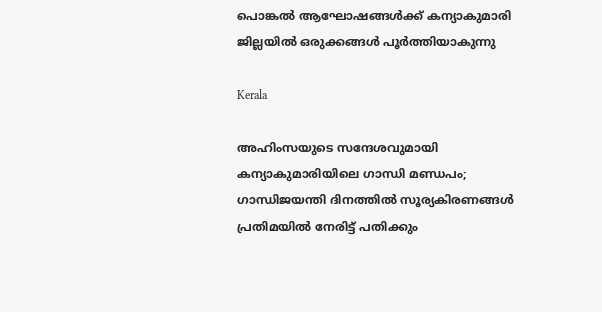പൊങ്കല്‍ ആഘോഷങ്ങള്‍ക്ക് കന്യാകുമാരി ജില്ലയില്‍ ഒരുക്കങ്ങള്‍ പൂര്‍ത്തിയാകുന്നു

Kerala

അഹിംസയുടെ സന്ദേശവുമായി കന്യാകുമാരിയിലെ ഗാന്ധി മണ്ഡപം; ഗാന്ധിജയന്തി ദിനത്തില്‍ സൂര്യകിരണങ്ങള്‍ പ്രതിമയില്‍ നേരിട്ട് പതിക്കും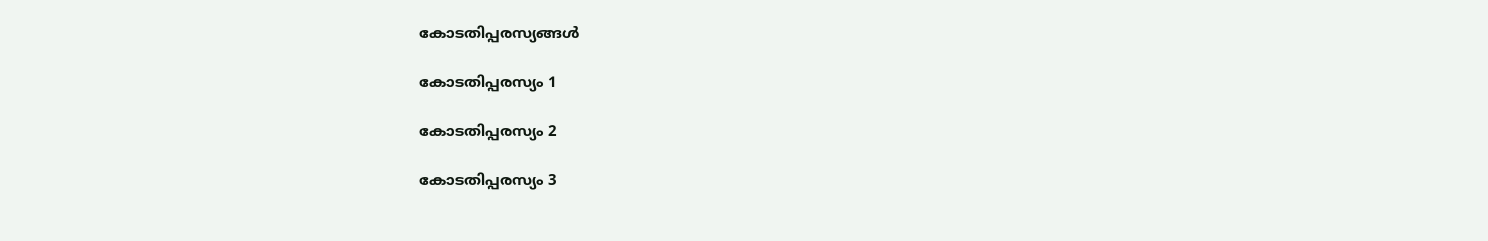കോടതിപ്പരസ്യങ്ങള്‍

കോടതിപ്പരസ്യം 1

കോടതിപ്പരസ്യം 2

കോടതിപ്പരസ്യം 3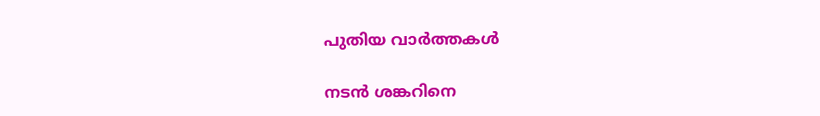പുതിയ വാര്‍ത്തകള്‍

നടന്‍ ശങ്കറിനെ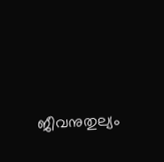ജീവനുതുല്യം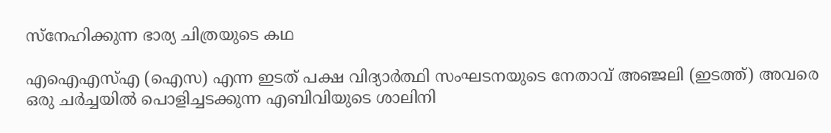സ്നേഹിക്കുന്ന ഭാര്യ ചിത്രയുടെ കഥ

എഐഎസ്എ (ഐസ) എന്ന ഇടത് പക്ഷ വിദ്യാര്‍ത്ഥി സംഘടനയുടെ നേതാവ് അഞ്ജലി (ഇടത്ത്) അവരെ ഒരു ചര്‍ച്ചയില്‍ പൊളിച്ചടക്കുന്ന എബിവിയുടെ ശാലിനി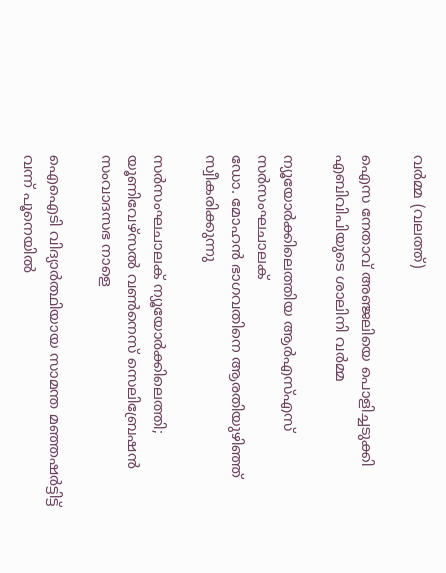വര്‍മ്മ (വലത്ത്)

ഐസ നേതാവ് അഞ്ജലിയെ പൊളിച്ചടുക്കി എബിവിപിയുടെ ശാലിനി വർമ്മ

ന്യൂയോര്‍ക്കിലെത്തിയ ആര്‍എസ്എസ് സര്‍സംഘചാലക്
ഡോ. മോഹന്‍ ഭാഗവതിനെ ആരതിയുഴിഞ്ഞ് സ്വീകരിക്കുന്നു

സര്‍സംഘചാലക് ന്യൂയോര്‍ക്കിലെത്തി; യൂണിവേഴ്സല്‍ വണ്‍നെസ് സെലിബ്രേഷന്‍ സംവാദസഭ നാളെ

ഐഐടി വിദ്യാര്‍ത്ഥിയായ സാമന്ത മഞ്ഞഷര്‍ട്ടിട്ട് വന്ന് പൂനെയില്‍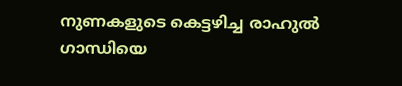നുണകളുടെ കെട്ടഴിച്ച രാഹുല്‍ ഗാന്ധിയെ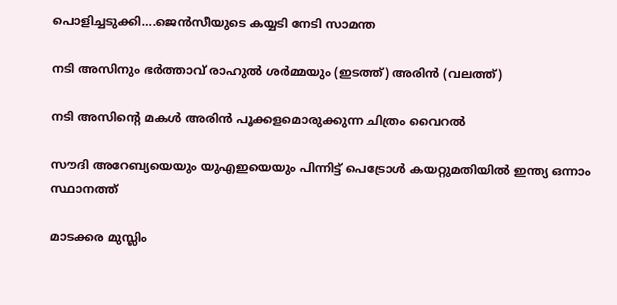പൊളിച്ചടുക്കി….ജെന്‍സീയുടെ കയ്യടി നേടി സാമന്ത

നടി അസിനും ഭര്‍ത്താവ് രാഹുല്‍ ശര്‍മ്മയും (ഇടത്ത്) അരിന്‍ (വലത്ത്)

നടി അസിന്റെ മകള്‍ അരിന്‍ പൂക്കളമൊരുക്കുന്ന ചിത്രം വൈറല്‍

സൗദി അറേബ്യയെയും യുഎഇയെയും പിന്നിട്ട് പെട്രോള്‍ കയറ്റുമതിയില്‍ ഇന്ത്യ ഒന്നാം സ്ഥാനത്ത്

മാടക്കര മുസ്ലിം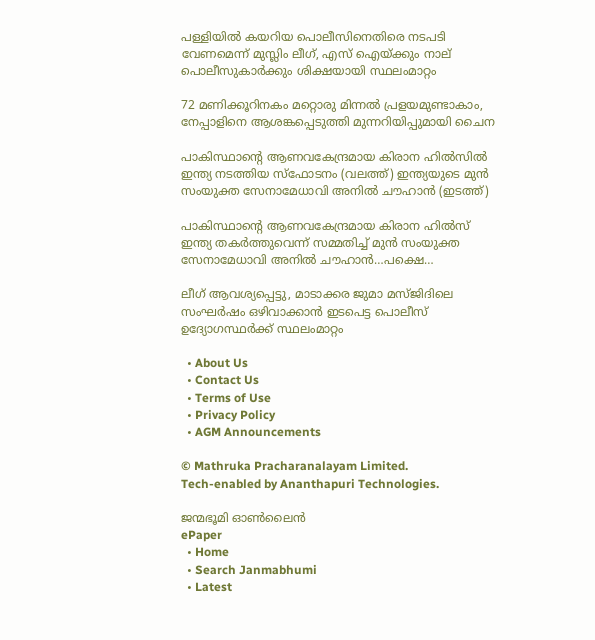പള്ളിയിൽ കയറിയ പൊലീസിനെതിരെ നടപടി വേണമെന്ന് മുസ്ലിം ലീഗ്, എസ് ഐയ്‌ക്കും നാല് പൊലീസുകാര്‍ക്കും ശിക്ഷയായി സ്ഥലംമാറ്റം

72 മണിക്കൂറിനകം മറ്റൊരു മിന്നൽ പ്രളയമുണ്ടാകാം, നേപ്പാളിനെ ആശങ്കപ്പെടുത്തി മുന്നറിയിപ്പുമായി ചൈന

പാകിസ്ഥാന്‍റെ ആണവകേന്ദ്രമായ കിരാന ഹില്‍സില്‍ ഇന്ത്യ നടത്തിയ സ്ഫോടനം (വലത്ത്) ഇന്ത്യയുടെ മുന്‍ സംയുക്ത സേനാമേധാവി അനില്‍ ചൗഹാന്‍ (ഇടത്ത്)

പാകിസ്ഥാന്റെ ആണവകേന്ദ്രമായ കിരാന ഹില്‍സ് ഇന്ത്യ തകര്‍ത്തുവെന്ന് സമ്മതിച്ച് മുന്‍ സംയുക്ത സേനാമേധാവി അനില്‍ ചൗഹാന്‍…പക്ഷെ…

ലീഗ് ആവശ്യപ്പെട്ടു, മാടാക്കര ജുമാ മസ്ജിദിലെ സംഘര്‍ഷം ഒഴിവാക്കാന്‍ ഇടപെട്ട പൊലീസ് ഉദ്യോഗസ്ഥര്‍ക്ക് സ്ഥലംമാറ്റം

  • About Us
  • Contact Us
  • Terms of Use
  • Privacy Policy
  • AGM Announcements

© Mathruka Pracharanalayam Limited.
Tech-enabled by Ananthapuri Technologies.

ജന്മഭൂമി ഓണ്‍ലൈന്‍
ePaper
  • Home
  • Search Janmabhumi
  • Latest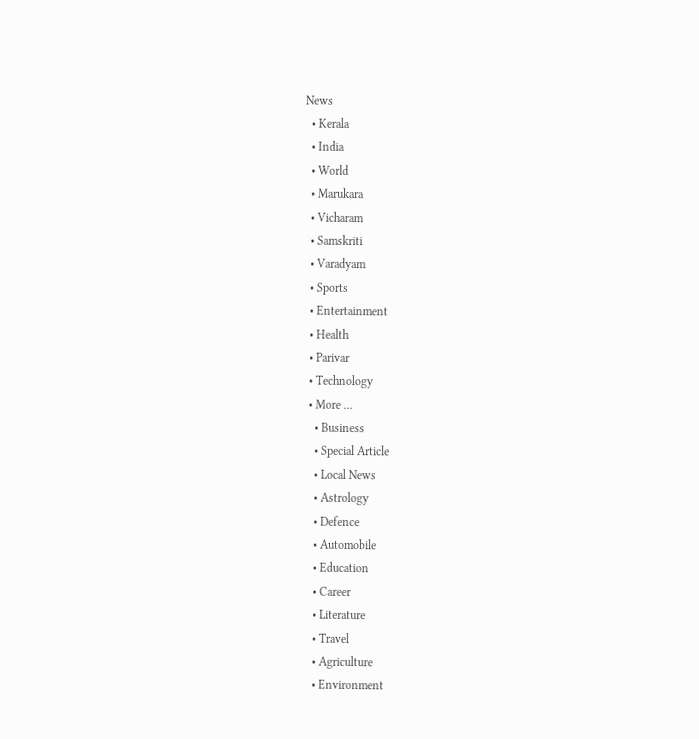News
  • Kerala
  • India
  • World
  • Marukara
  • Vicharam
  • Samskriti
  • Varadyam
  • Sports
  • Entertainment
  • Health
  • Parivar
  • Technology
  • More …
    • Business
    • Special Article
    • Local News
    • Astrology
    • Defence
    • Automobile
    • Education
    • Career
    • Literature
    • Travel
    • Agriculture
    • Environment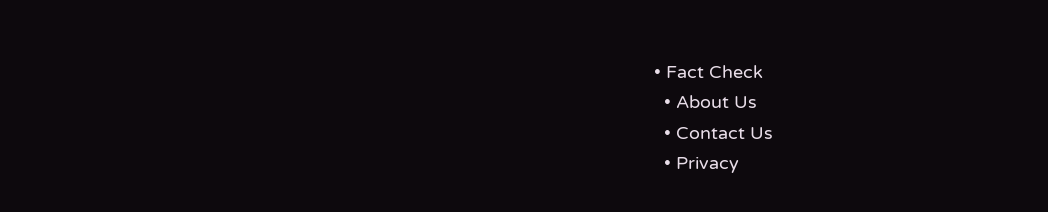• Fact Check
  • About Us
  • Contact Us
  • Privacy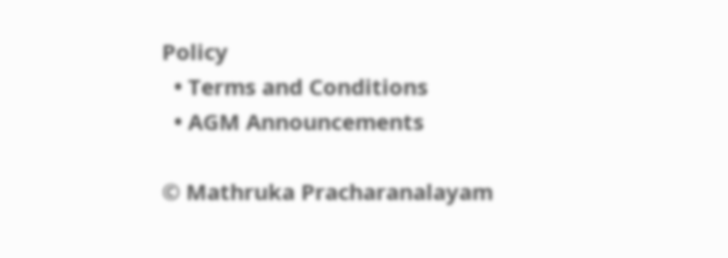Policy
  • Terms and Conditions
  • AGM Announcements

© Mathruka Pracharanalayam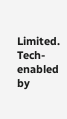Limited.
Tech-enabled by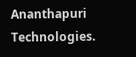Ananthapuri Technologies.